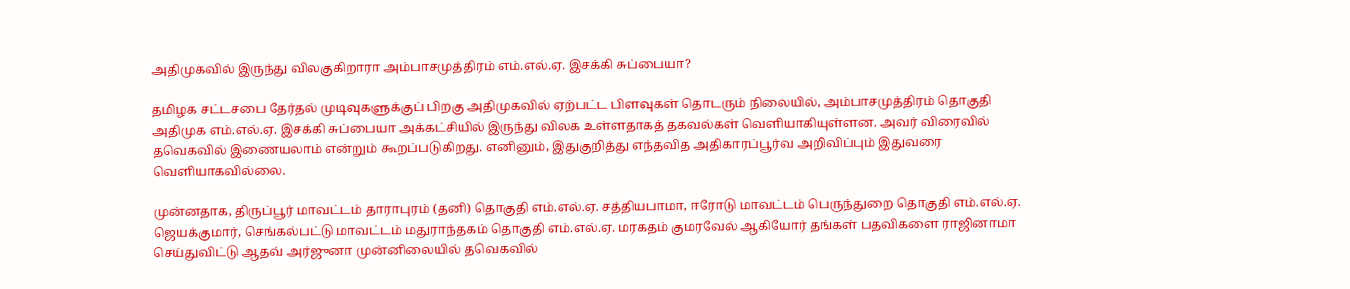அதிமுகவில் இருந்து விலகுகிறாரா அம்பாசமுத்திரம் எம்.எல்.ஏ. இசக்கி சுப்பையா?

தமிழக சட்டசபை தேர்தல் முடிவுகளுக்குப் பிறகு அதிமுகவில் ஏற்பட்ட பிளவுகள் தொடரும் நிலையில், அம்பாசமுத்திரம் தொகுதி அதிமுக எம்.எல்.ஏ. இசக்கி சுப்பையா அக்கட்சியில் இருந்து விலக உள்ளதாகத் தகவல்கள் வெளியாகியுள்ளன. அவர் விரைவில் தவெகவில் இணையலாம் என்றும் கூறப்படுகிறது. எனினும், இதுகுறித்து எந்தவித அதிகாரப்பூர்வ அறிவிப்பும் இதுவரை வெளியாகவில்லை.

முன்னதாக, திருப்பூர் மாவட்டம் தாராபுரம் (தனி) தொகுதி எம்.எல்.ஏ. சத்தியபாமா, ஈரோடு மாவட்டம் பெருந்துறை தொகுதி எம்.எல்.ஏ. ஜெயக்குமார், செங்கல்பட்டு மாவட்டம் மதுராந்தகம் தொகுதி எம்.எல்.ஏ. மரகதம் குமரவேல் ஆகியோர் தங்கள் பதவிகளை ராஜினாமா செய்துவிட்டு ஆதவ் அர்ஜுனா முன்னிலையில் தவெகவில்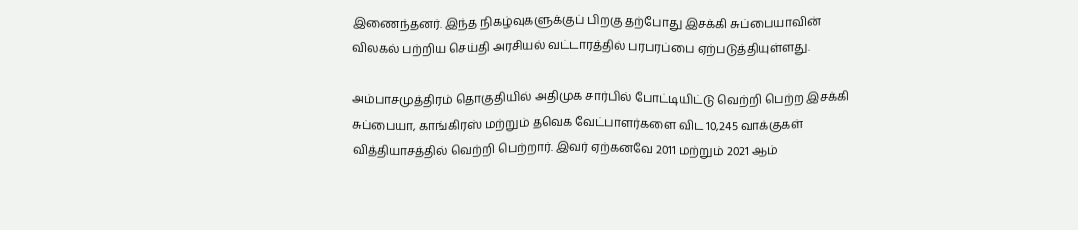இணைந்தனர். இந்த நிகழ்வுகளுக்குப் பிறகு தற்போது இசக்கி சுப்பையாவின் விலகல் பற்றிய செய்தி அரசியல் வட்டாரத்தில் பரபரப்பை ஏற்படுத்தியுள்ளது.

அம்பாசமுத்திரம் தொகுதியில் அதிமுக சார்பில் போட்டியிட்டு வெற்றி பெற்ற இசக்கி சுப்பையா, காங்கிரஸ் மற்றும் தவெக வேட்பாளர்களை விட 10,245 வாக்குகள் வித்தியாசத்தில் வெற்றி பெற்றார். இவர் ஏற்கனவே 2011 மற்றும் 2021 ஆம்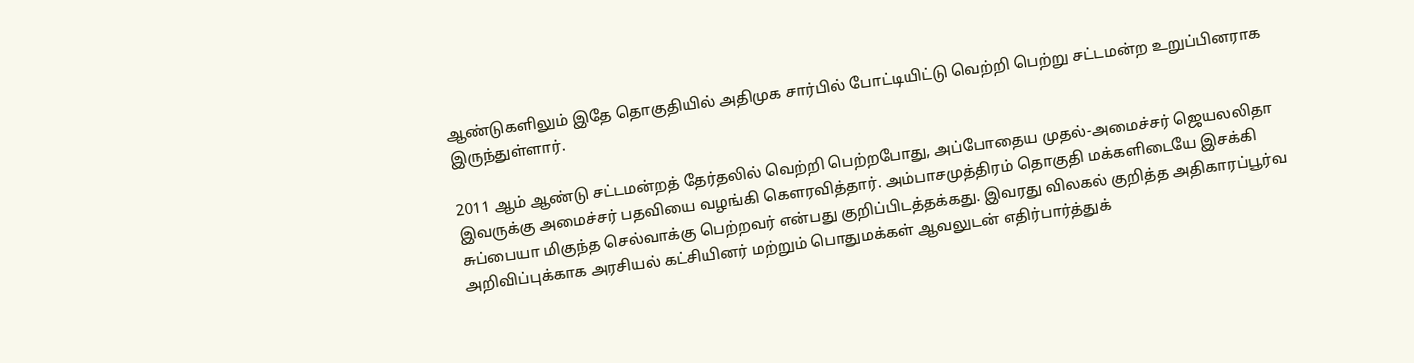ஆண்டுகளிலும் இதே தொகுதியில் அதிமுக சார்பில் போட்டியிட்டு வெற்றி பெற்று சட்டமன்ற உறுப்பினராக இருந்துள்ளார்.

2011 ஆம் ஆண்டு சட்டமன்றத் தேர்தலில் வெற்றி பெற்றபோது, அப்போதைய முதல்-அமைச்சர் ஜெயலலிதா இவருக்கு அமைச்சர் பதவியை வழங்கி கௌரவித்தார். அம்பாசமுத்திரம் தொகுதி மக்களிடையே இசக்கி சுப்பையா மிகுந்த செல்வாக்கு பெற்றவர் என்பது குறிப்பிடத்தக்கது. இவரது விலகல் குறித்த அதிகாரப்பூர்வ அறிவிப்புக்காக அரசியல் கட்சியினர் மற்றும் பொதுமக்கள் ஆவலுடன் எதிர்பார்த்துக்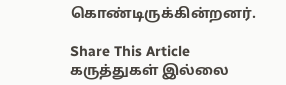கொண்டிருக்கின்றனர்.

Share This Article
கருத்துகள் இல்லை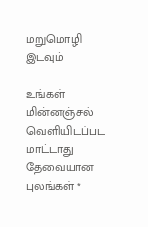மறுமொழி இடவும்

உங்கள் மின்னஞ்சல் வெளியிடப்பட மாட்டாது தேவையான புலங்கள் *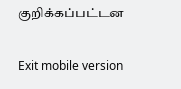குறிக்கப்பட்டன

Exit mobile version